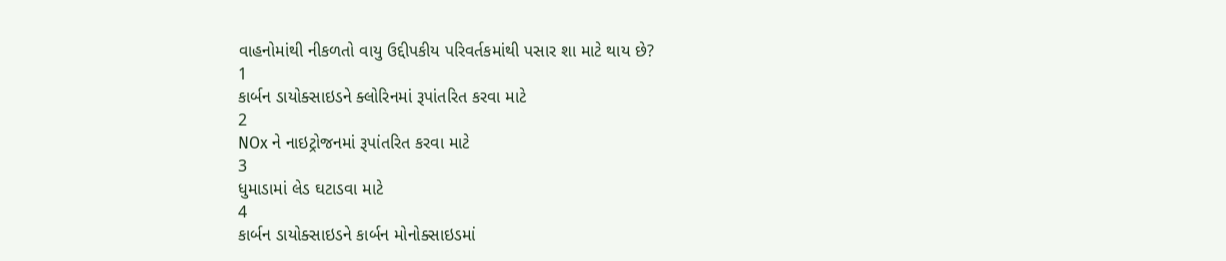વાહનોમાંથી નીકળતો વાયુ ઉદ્દીપકીય પરિવર્તકમાંથી પસાર શા માટે થાય છે?
1
કાર્બન ડાયોક્સાઇડને ક્લોરિનમાં રૂપાંતરિત કરવા માટે
2
NOx ને નાઇટ્રોજનમાં રૂપાંતરિત કરવા માટે
3
ધુમાડામાં લેડ ઘટાડવા માટે
4
કાર્બન ડાયોક્સાઇડને કાર્બન મોનોક્સાઇડમાં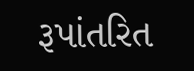રૂપાંતરિત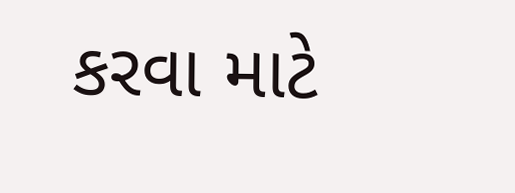કરવા માટે